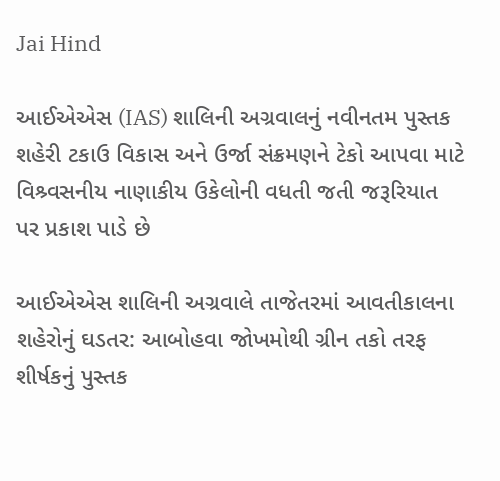Jai Hind

આઈએએસ (IAS) શાલિની અગ્રવાલનું નવીનતમ પુસ્તક શહેરી ટકાઉ વિકાસ અને ઉર્જા સંક્રમણને ટેકો આપવા માટે વિશ્ર્વસનીય નાણાકીય ઉકેલોની વધતી જતી જરૂરિયાત પર પ્રકાશ પાડે છે

આઈએએસ શાલિની અગ્રવાલે તાજેતરમાં આવતીકાલના શહેરોનું ઘડતર: આબોહવા જોખમોથી ગ્રીન તકો તરફ શીર્ષકનું પુસ્તક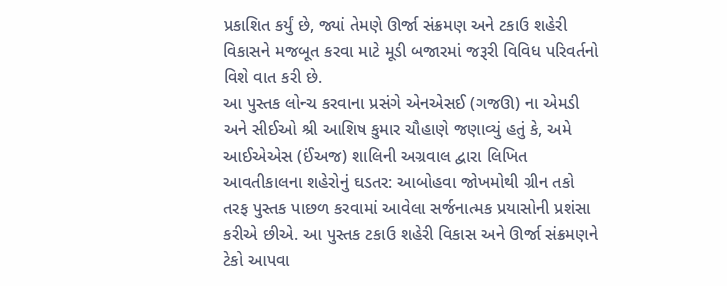પ્રકાશિત કર્યું છે, જ્યાં તેમણે ઊર્જા સંક્રમણ અને ટકાઉ શહેરી વિકાસને મજબૂત કરવા માટે મૂડી બજારમાં જરૂરી વિવિધ પરિવર્તનો વિશે વાત કરી છે.
આ પુસ્તક લોન્ચ કરવાના પ્રસંગે એનએસઈ (ગજઊ) ના એમડી અને સીઈઓ શ્રી આશિષ કુમાર ચૌહાણે જણાવ્યું હતું કે, અમે આઈએએસ (ઈંઅજ) શાલિની અગ્રવાલ દ્વારા લિખિત આવતીકાલના શહેરોનું ઘડતર: આબોહવા જોખમોથી ગ્રીન તકો તરફ પુસ્તક પાછળ કરવામાં આવેલા સર્જનાત્મક પ્રયાસોની પ્રશંસા કરીએ છીએ. આ પુસ્તક ટકાઉ શહેરી વિકાસ અને ઊર્જા સંક્રમણને ટેકો આપવા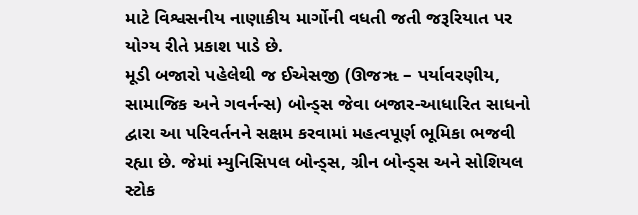માટે વિશ્વસનીય નાણાકીય માર્ગોની વધતી જતી જરૂરિયાત પર યોગ્ય રીતે પ્રકાશ પાડે છે.
મૂડી બજારો પહેલેથી જ ઈએસજી (ઊજૠ – પર્યાવરણીય, સામાજિક અને ગવર્નન્સ) બોન્ડ્સ જેવા બજાર-આધારિત સાધનો દ્વારા આ પરિવર્તનને સક્ષમ કરવામાં મહત્વપૂર્ણ ભૂમિકા ભજવી રહ્યા છે. જેમાં મ્યુનિસિપલ બોન્ડ્સ, ગ્રીન બોન્ડ્સ અને સોશિયલ સ્ટોક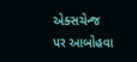એક્સચેન્જ પર આબોહવા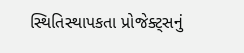સ્થિતિસ્થાપકતા પ્રોજેક્ટ્સનું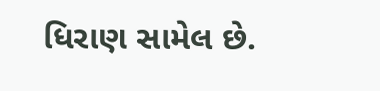ધિરાણ સામેલ છે.